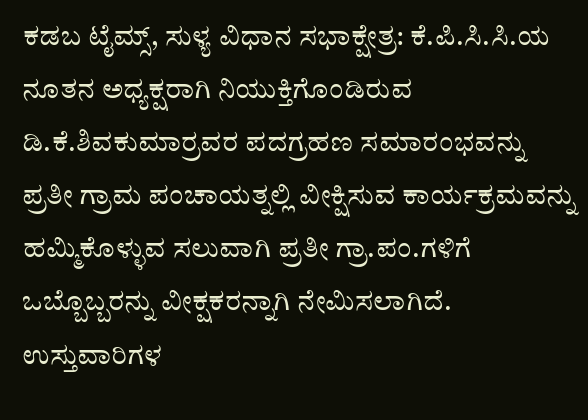ಕಡಬ ಟೈಮ್ಸ್, ಸುಳ್ಯ ವಿಧಾನ ಸಭಾಕ್ಷೇತ್ರ: ಕೆ.ಪಿ.ಸಿ.ಸಿ.ಯ ನೂತನ ಅಧ್ಯಕ್ಷರಾಗಿ ನಿಯುಕ್ತಿಗೊಂಡಿರುವ ಡಿ.ಕೆ.ಶಿವಕುಮಾರ್ರವರ ಪದಗ್ರಹಣ ಸಮಾರಂಭವನ್ನು ಪ್ರತೀ ಗ್ರಾಮ ಪಂಚಾಯತ್ನಲ್ಲಿ ವೀಕ್ಷಿಸುವ ಕಾರ್ಯಕ್ರಮವನ್ನು ಹಮ್ಮಿಕೊಳ್ಳುವ ಸಲುವಾಗಿ ಪ್ರತೀ ಗ್ರಾ.ಪಂ.ಗಳಿಗೆ ಒಬ್ಬೊಬ್ಬರನ್ನು ವೀಕ್ಷಕರನ್ನಾಗಿ ನೇಮಿಸಲಾಗಿದೆ.
ಉಸ್ತುವಾರಿಗಳ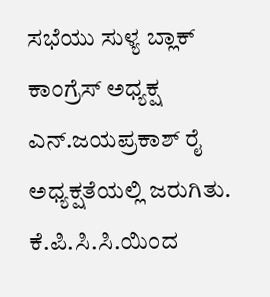ಸಭೆಯು ಸುಳ್ಯ ಬ್ಲಾಕ್ ಕಾಂಗ್ರೆಸ್ ಅಧ್ಯಕ್ಷ ಎನ್.ಜಯಪ್ರಕಾಶ್ ರೈ ಅಧ್ಯಕ್ಷತೆಯಲ್ಲಿ ಜರುಗಿತು. ಕೆ.ಪಿ.ಸಿ.ಸಿ.ಯಿಂದ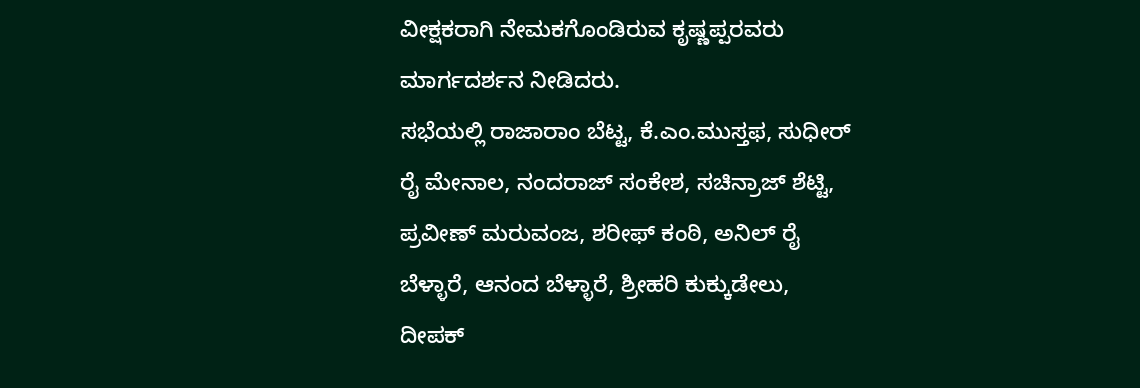ವೀಕ್ಷಕರಾಗಿ ನೇಮಕಗೊಂಡಿರುವ ಕೃಷ್ಣಪ್ಪರವರು ಮಾರ್ಗದರ್ಶನ ನೀಡಿದರು.
ಸಭೆಯಲ್ಲಿ ರಾಜಾರಾಂ ಬೆಟ್ಟ, ಕೆ.ಎಂ.ಮುಸ್ತಫ, ಸುಧೀರ್ ರೈ ಮೇನಾಲ, ನಂದರಾಜ್ ಸಂಕೇಶ, ಸಚಿನ್ರಾಜ್ ಶೆಟ್ಟಿ, ಪ್ರವೀಣ್ ಮರುವಂಜ, ಶರೀಫ್ ಕಂಠಿ, ಅನಿಲ್ ರೈ ಬೆಳ್ಳಾರೆ, ಆನಂದ ಬೆಳ್ಳಾರೆ, ಶ್ರೀಹರಿ ಕುಕ್ಕುಡೇಲು, ದೀಪಕ್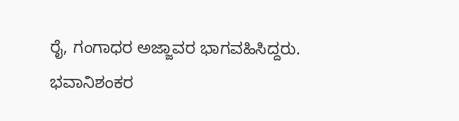ರೈ, ಗಂಗಾಧರ ಅಜ್ಜಾವರ ಭಾಗವಹಿಸಿದ್ದರು. ಭವಾನಿಶಂಕರ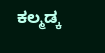ಕಲ್ಮಡ್ಕ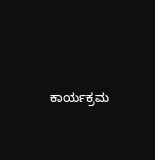ಕಾರ್ಯಕ್ರಮ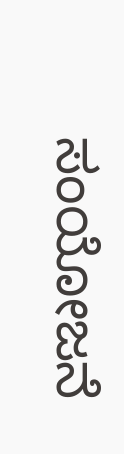ಸಂಯೋಜನೆ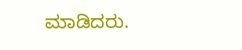ಮಾಡಿದರು.